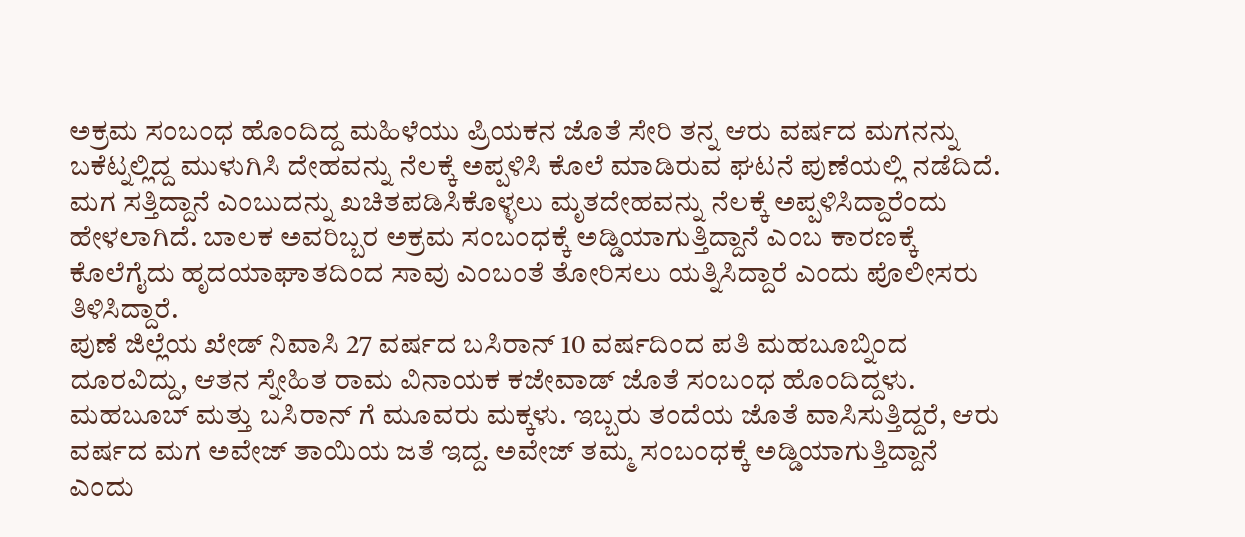ಅಕ್ರಮ ಸಂಬಂಧ ಹೊಂದಿದ್ದ ಮಹಿಳೆಯು ಪ್ರಿಯಕನ ಜೊತೆ ಸೇರಿ ತನ್ನ ಆರು ವರ್ಷದ ಮಗನನ್ನು ಬಕೆಟ್ನಲ್ಲಿದ್ದ ಮುಳುಗಿಸಿ ದೇಹವನ್ನು ನೆಲಕ್ಕೆ ಅಪ್ಪಳಿಸಿ ಕೊಲೆ ಮಾಡಿರುವ ಘಟನೆ ಪುಣೆಯಲ್ಲಿ ನಡೆದಿದೆ.
ಮಗ ಸತ್ತಿದ್ದಾನೆ ಎಂಬುದನ್ನು ಖಚಿತಪಡಿಸಿಕೊಳ್ಳಲು ಮೃತದೇಹವನ್ನು ನೆಲಕ್ಕೆ ಅಪ್ಪಳಿಸಿದ್ದಾರೆಂದು ಹೇಳಲಾಗಿದೆ. ಬಾಲಕ ಅವರಿಬ್ಬರ ಅಕ್ರಮ ಸಂಬಂಧಕ್ಕೆ ಅಡ್ಡಿಯಾಗುತ್ತಿದ್ದಾನೆ ಎಂಬ ಕಾರಣಕ್ಕೆ ಕೊಲೆಗೈದು ಹೃದಯಾಘಾತದಿಂದ ಸಾವು ಎಂಬಂತೆ ತೋರಿಸಲು ಯತ್ನಿಸಿದ್ದಾರೆ ಎಂದು ಪೊಲೀಸರು ತಿಳಿಸಿದ್ದಾರೆ.
ಪುಣೆ ಜಿಲ್ಲೆಯ ಖೇಡ್ ನಿವಾಸಿ 27 ವರ್ಷದ ಬಸಿರಾನ್ 10 ವರ್ಷದಿಂದ ಪತಿ ಮಹಬೂಬ್ನಿಂದ ದೂರವಿದ್ದು, ಆತನ ಸ್ನೇಹಿತ ರಾಮ ವಿನಾಯಕ ಕಜೇವಾಡ್ ಜೊತೆ ಸಂಬಂಧ ಹೊಂದಿದ್ದಳು. ಮಹಬೂಬ್ ಮತ್ತು ಬಸಿರಾನ್ ಗೆ ಮೂವರು ಮಕ್ಕಳು. ಇಬ್ಬರು ತಂದೆಯ ಜೊತೆ ವಾಸಿಸುತ್ತಿದ್ದರೆ, ಆರು ವರ್ಷದ ಮಗ ಅವೇಜ್ ತಾಯಿಯ ಜತೆ ಇದ್ದ. ಅವೇಜ್ ತಮ್ಮ ಸಂಬಂಧಕ್ಕೆ ಅಡ್ಡಿಯಾಗುತ್ತಿದ್ದಾನೆ ಎಂದು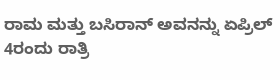ರಾಮ ಮತ್ತು ಬಸಿರಾನ್ ಅವನನ್ನು ಏಪ್ರಿಲ್ 4ರಂದು ರಾತ್ರಿ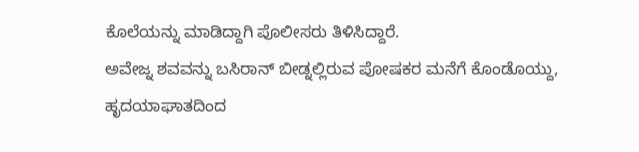ಕೊಲೆಯನ್ನು ಮಾಡಿದ್ದಾಗಿ ಪೊಲೀಸರು ತಿಳಿಸಿದ್ದಾರೆ.
ಅವೇಜ್ನ ಶವವನ್ನು ಬಸಿರಾನ್ ಬೀಡ್ನಲ್ಲಿರುವ ಪೋಷಕರ ಮನೆಗೆ ಕೊಂಡೊಯ್ದು, ಹೃದಯಾಘಾತದಿಂದ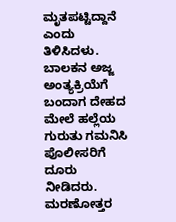ಮೃತಪಟ್ಟಿದ್ದಾನೆ ಎಂದು ತಿಳಿಸಿದಳು. ಬಾಲಕನ ಅಜ್ಜ ಅಂತ್ಯಕ್ರಿಯೆಗೆ ಬಂದಾಗ ದೇಹದ ಮೇಲೆ ಹಲ್ಲೆಯ ಗುರುತು ಗಮನಿಸಿ ಪೊಲೀಸರಿಗೆ ದೂರು ನೀಡಿದರು. ಮರಣೋತ್ತರ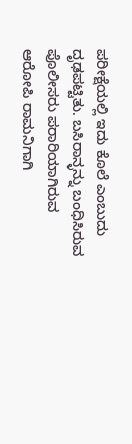ಪರೀಕ್ಷೆಯಲ್ಲಿ ಇದು ಕೊಲೆ ಎಂಬುದು ದೃಢಪಟ್ಟಿತು. ಬಸಿರಾನ್ಳನ್ನು ಬಂಧಿಸಿರುವ ಪೊಲೀಸರು ಪರಾರಿಯಾಗಿರುವ ಆರೋಪಿ ರಾಮನಿಗಾಗಿ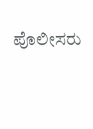ಪೊಲೀಸರು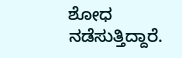ಶೋಧ ನಡೆಸುತ್ತಿದ್ದಾರೆ.